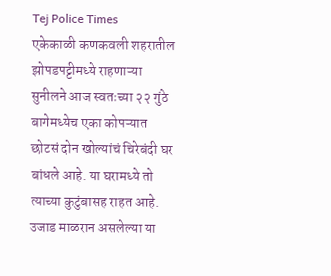Tej Police Times
एकेकाळी कणकवली शहरातील झोपडपट्टीमध्ये राहणाऱ्या सुनीलने आज स्वतःच्या २२ गुंठे बागेमध्येच एका कोपऱ्यात छोटसं दोन खोल्यांचं चिरेबंदी घर बांधले आहे. या घरामध्ये तो त्याच्या कुटुंबासह राहत आहे. उजाड माळरान असलेल्या या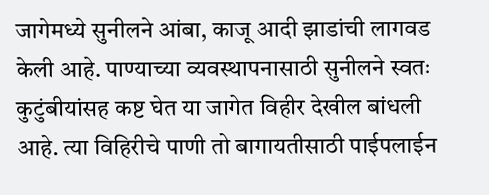जागेमध्ये सुनीलने आंबा, काजू आदी झाडांची लागवड केली आहे. पाण्याच्या व्यवस्थापनासाठी सुनीलने स्वतः कुटुंबीयांसह कष्ट घेत या जागेत विहीर देखील बांधली आहे. त्या विहिरीचे पाणी तो बागायतीसाठी पाईपलाईन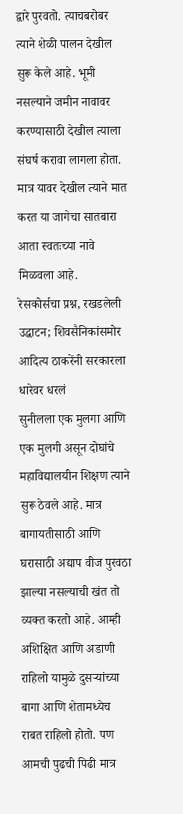द्वारे पुरवतो. त्याचबरोबर त्याने शेळी पालन देखील सुरू केले आहे. भूमी नसल्याने जमीन नावावर करण्यासाठी देखील त्याला संघर्ष करावा लागला होता. मात्र यावर देखील त्याने मात करत या जागेचा सातबारा आता स्वतःच्या नावे मिळवला आहे.
रेसकोर्सचा प्रश्न, रखडलेली उद्धाटन; शिवसैनिकांसमोर आदित्य ठाकरेंनी सरकारला धारेवर धरलं
सुनीलला एक मुलगा आणि एक मुलगी असून दोघांचे महाविद्यालयीन शिक्षण त्याने सुरू ठेवले आहे. मात्र बागायतीसाठी आणि घरासाठी अद्याप वीज पुरवठा झाल्या नसल्याची खंत तो व्यक्त करतो आहे. आम्ही अशिक्षित आणि अडाणी राहिलो यामुळे दुसऱ्यांच्या बागा आणि शेतामध्येच राबत राहिलो होतो. पण आमची पुढची पिढी मात्र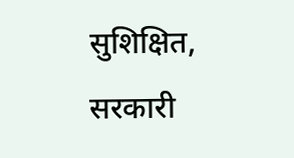सुशिक्षित, सरकारी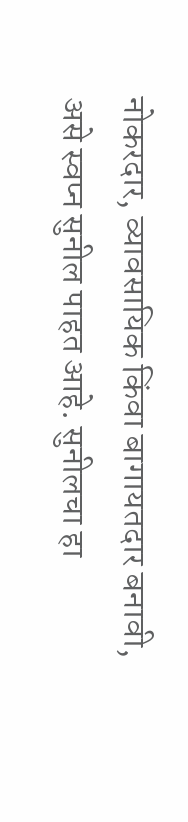नोकरदार, व्यावसायिक किंवा बागायतदार बनावी, असे स्वप्न सुनील पाहत आहे. सुनीलचा हा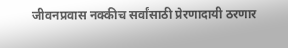जीवनप्रवास नक्कीच सर्वांसाठी प्रेरणादायी ठरणार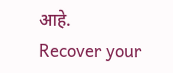आहे.
Recover your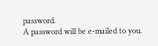password.
A password will be e-mailed to you.